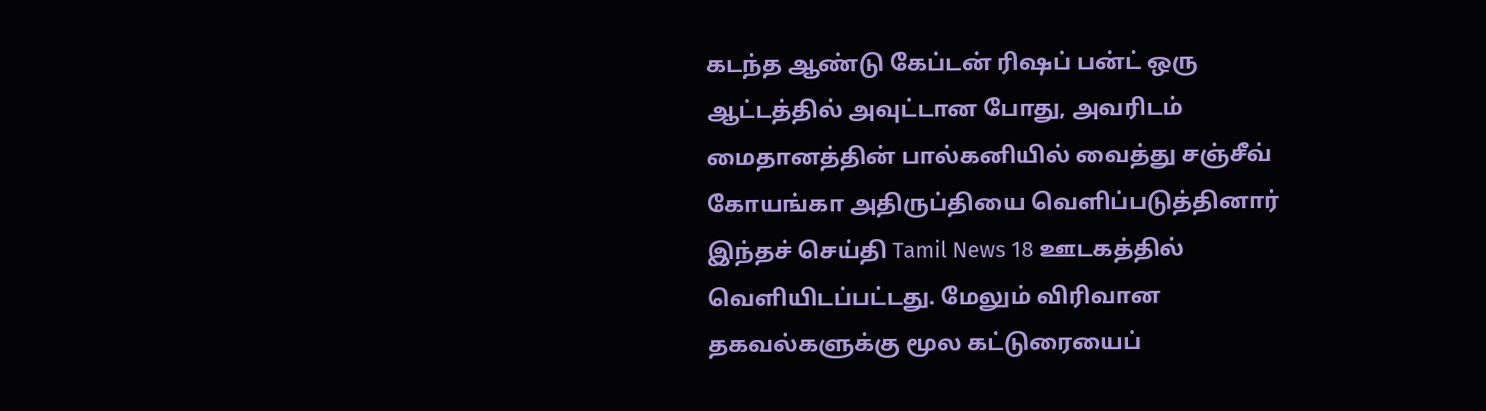கடந்த ஆண்டு கேப்டன் ரிஷப் பன்ட் ஒரு ஆட்டத்தில் அவுட்டான போது, அவரிடம் மைதானத்தின் பால்கனியில் வைத்து சஞ்சீவ் கோயங்கா அதிருப்தியை வெளிப்படுத்தினார்
இந்தச் செய்தி Tamil News 18 ஊடகத்தில் வெளியிடப்பட்டது. மேலும் விரிவான தகவல்களுக்கு மூல கட்டுரையைப்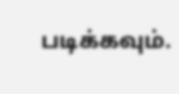படிக்கவும்.